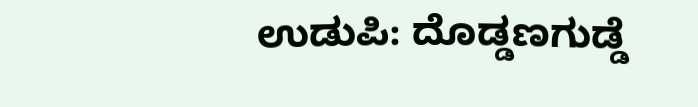ಉಡುಪಿ: ದೊಡ್ಡಣಗುಡ್ಡೆ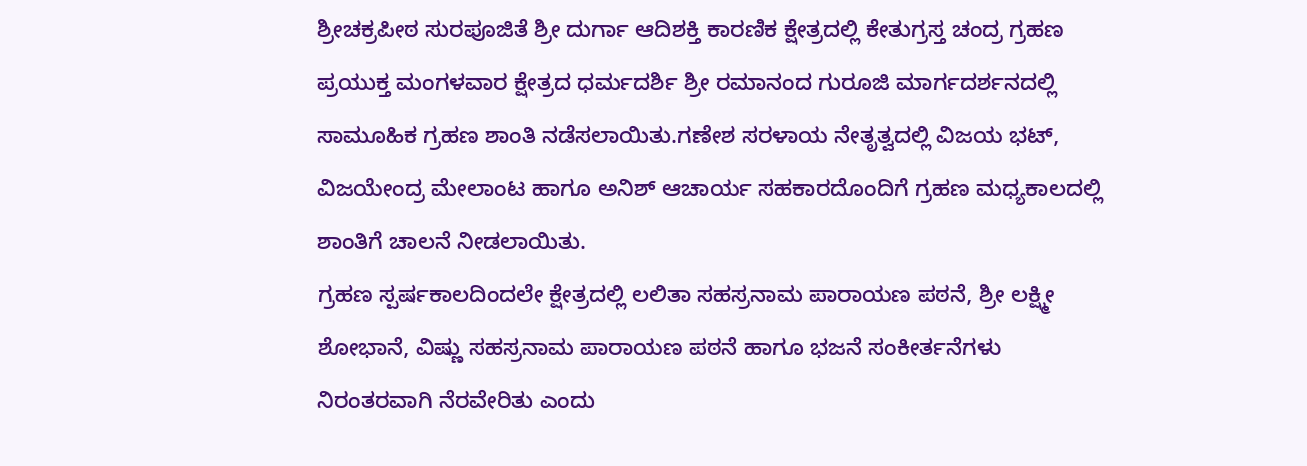ಶ್ರೀಚಕ್ರಪೀಠ ಸುರಪೂಜಿತೆ ಶ್ರೀ ದುರ್ಗಾ ಆದಿಶಕ್ತಿ ಕಾರಣಿಕ ಕ್ಷೇತ್ರದಲ್ಲಿ ಕೇತುಗ್ರಸ್ತ ಚಂದ್ರ ಗ್ರಹಣ ಪ್ರಯುಕ್ತ ಮಂಗಳವಾರ ಕ್ಷೇತ್ರದ ಧರ್ಮದರ್ಶಿ ಶ್ರೀ ರಮಾನಂದ ಗುರೂಜಿ ಮಾರ್ಗದರ್ಶನದಲ್ಲಿ ಸಾಮೂಹಿಕ ಗ್ರಹಣ ಶಾಂತಿ ನಡೆಸಲಾಯಿತು.ಗಣೇಶ ಸರಳಾಯ ನೇತೃತ್ವದಲ್ಲಿ ವಿಜಯ ಭಟ್, ವಿಜಯೇಂದ್ರ ಮೇಲಾಂಟ ಹಾಗೂ ಅನಿಶ್ ಆಚಾರ್ಯ ಸಹಕಾರದೊಂದಿಗೆ ಗ್ರಹಣ ಮಧ್ಯಕಾಲದಲ್ಲಿ ಶಾಂತಿಗೆ ಚಾಲನೆ ನೀಡಲಾಯಿತು.
ಗ್ರಹಣ ಸ್ಪರ್ಷಕಾಲದಿಂದಲೇ ಕ್ಷೇತ್ರದಲ್ಲಿ ಲಲಿತಾ ಸಹಸ್ರನಾಮ ಪಾರಾಯಣ ಪಠನೆ, ಶ್ರೀ ಲಕ್ಷ್ಮೀ ಶೋಭಾನೆ, ವಿಷ್ಣು ಸಹಸ್ರನಾಮ ಪಾರಾಯಣ ಪಠನೆ ಹಾಗೂ ಭಜನೆ ಸಂಕೀರ್ತನೆಗಳು ನಿರಂತರವಾಗಿ ನೆರವೇರಿತು ಎಂದು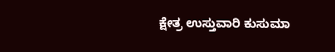ಕ್ಷೇತ್ರ ಉಸ್ತುವಾರಿ ಕುಸುಮಾ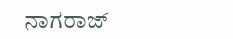ನಾಗರಾಜ್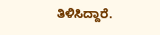ತಿಳಿಸಿದ್ದಾರೆ.